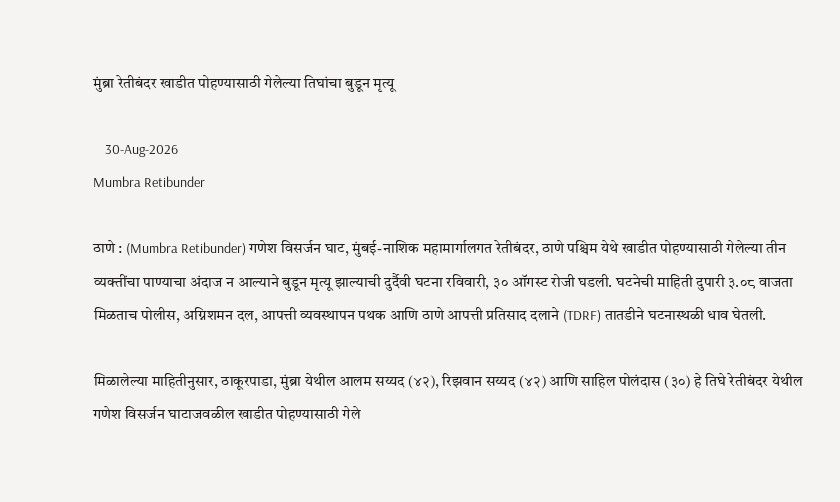मुंब्रा रेतीबंदर खाडीत पोहण्यासाठी गेलेल्या तिघांचा बुडून मृत्यू

    30-Aug-2026
Mumbra Retibunder

ठाणे : (Mumbra Retibunder) गणेश विसर्जन घाट, मुंबई-नाशिक महामार्गालगत रेतीबंदर, ठाणे पश्चिम येथे खाडीत पोहण्यासाठी गेलेल्या तीन व्यक्तींचा पाण्याचा अंदाज न आल्याने बुडून मृत्यू झाल्याची दुर्दैवी घटना रविवारी, ३० ऑगस्ट रोजी घडली. घटनेची माहिती दुपारी ३.०८ वाजता मिळताच पोलीस, अग्निशमन दल, आपत्ती व्यवस्थापन पथक आणि ठाणे आपत्ती प्रतिसाद दलाने (TDRF) तातडीने घटनास्थळी धाव घेतली.

मिळालेल्या माहितीनुसार, ठाकूरपाडा, मुंब्रा येथील आलम सय्यद (४२), रिझवान सय्यद (४२) आणि साहिल पोलंदास (३०) हे तिघे रेतीबंदर येथील गणेश विसर्जन घाटाजवळील खाडीत पोहण्यासाठी गेले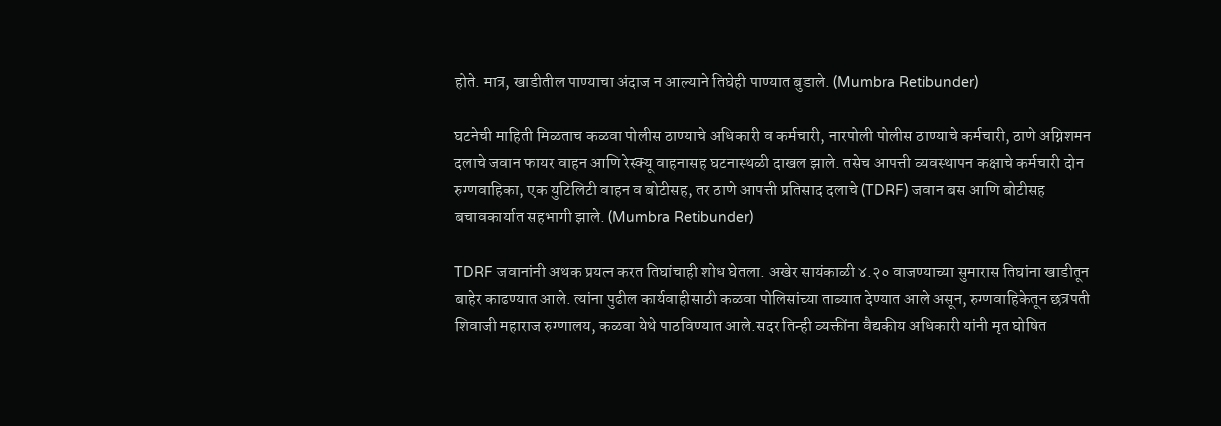होते. मात्र, खाडीतील पाण्याचा अंदाज न आल्याने तिघेही पाण्यात बुडाले. (Mumbra Retibunder)

घटनेची माहिती मिळताच कळवा पोलीस ठाण्याचे अधिकारी व कर्मचारी, नारपोली पोलीस ठाण्याचे कर्मचारी, ठाणे अग्निशमन दलाचे जवान फायर वाहन आणि रेस्क्यू वाहनासह घटनास्थळी दाखल झाले. तसेच आपत्ती व्यवस्थापन कक्षाचे कर्मचारी दोन रुग्णवाहिका, एक युटिलिटी वाहन व बोटीसह, तर ठाणे आपत्ती प्रतिसाद दलाचे (TDRF) जवान बस आणि बोटीसह बचावकार्यात सहभागी झाले. (Mumbra Retibunder)

TDRF जवानांनी अथक प्रयत्न करत तिघांचाही शोध घेतला. अखेर सायंकाळी ४.२० वाजण्याच्या सुमारास तिघांना खाडीतून बाहेर काढण्यात आले. त्यांना पुढील कार्यवाहीसाठी कळवा पोलिसांच्या ताब्यात देण्यात आले असून, रुग्णवाहिकेतून छत्रपती शिवाजी महाराज रुग्णालय, कळवा येथे पाठविण्यात आले.सदर तिन्ही व्यक्तींना वैद्यकीय अधिकारी यांनी मृत घोषित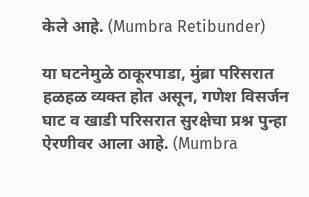केले आहे. (Mumbra Retibunder)

या घटनेमुळे ठाकूरपाडा, मुंब्रा परिसरात हळहळ व्यक्त होत असून, गणेश विसर्जन घाट व खाडी परिसरात सुरक्षेचा प्रश्न पुन्हा ऐरणीवर आला आहे. (Mumbra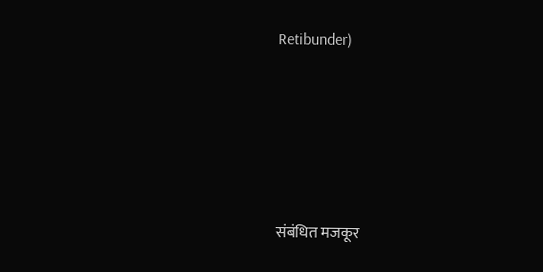Retibunder)







संबंधित मजकूर